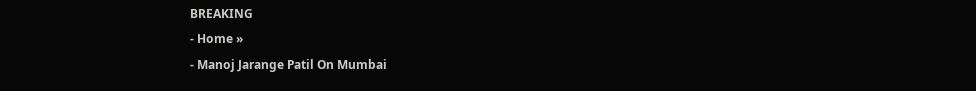BREAKING
- Home »
- Manoj Jarange Patil On Mumbai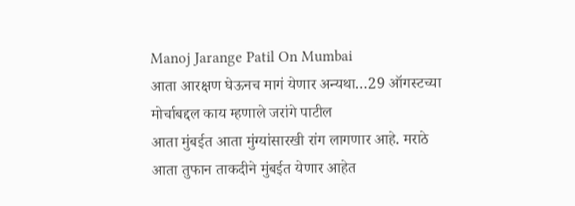Manoj Jarange Patil On Mumbai
आता आरक्षण घेऊनच मागं येणार अन्यथा…29 ऑगस्टच्या मोर्चाबद्दल काय म्हणाले जरांगे पाटील
आता मुंबईत आता मुंग्यांसारखी रांग लागणार आहे. मराठे आता तुफान ताकदीने मुंबईत येणार आहेत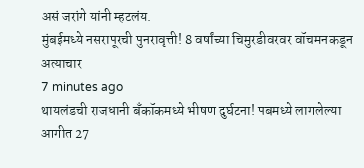असं जरांगे यांनी म्हटलंय.
मुंबईमध्ये नसरापूरची पुनरावृत्ती! 8 वर्षांच्या चिमुरडीवरवर वॉचमनकडून अत्याचार
7 minutes ago
थायलंडची राजधानी बँकॉकमध्ये भीषण दुर्घटना! पबमध्ये लागलेल्या आगीत 27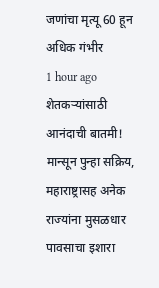जणांचा मृत्यू 60 हून अधिक गंभीर
1 hour ago
शेतकऱ्यांसाठी आनंदाची बातमी! मान्सून पुन्हा सक्रिय, महाराष्ट्रासह अनेक राज्यांना मुसळधार पावसाचा इशारा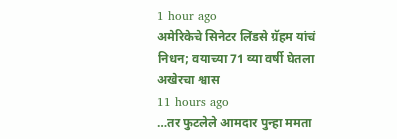1 hour ago
अमेरिकेचे सिनेटर लिंडसे ग्रॅहम यांचं निधन; वयाच्या 71 व्या वर्षी घेतला अखेरचा श्वास
11 hours ago
…तर फुटलेले आमदार पुन्हा ममता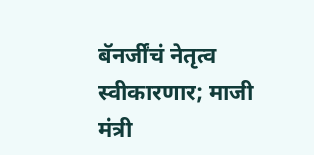बॅनर्जींचं नेतृत्व स्वीकारणार; माजी मंत्री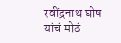रवींद्रनाथ घोष यांचं मोठं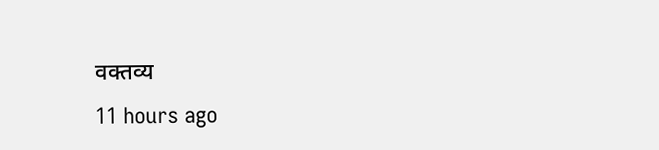वक्तव्य
11 hours ago